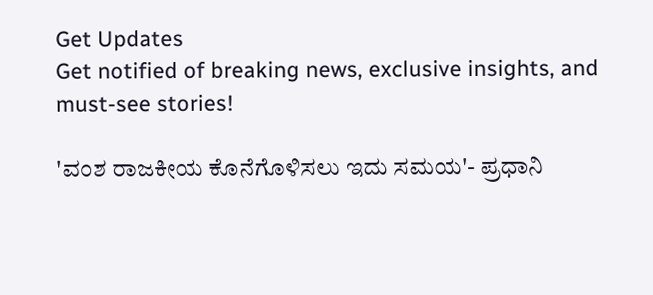Get Updates
Get notified of breaking news, exclusive insights, and must-see stories!

'ವಂಶ ರಾಜಕೀಯ ಕೊನೆಗೊಳಿಸಲು ಇದು ಸಮಯ'- ಪ್ರಧಾನಿ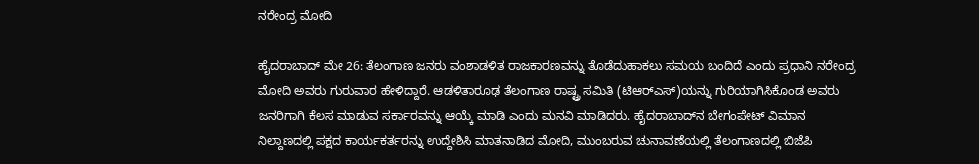ನರೇಂದ್ರ ಮೋದಿ

ಹೈದರಾಬಾದ್ ಮೇ 26: ತೆಲಂಗಾಣ ಜನರು ವಂಶಾಡಳಿತ ರಾಜಕಾರಣವನ್ನು ತೊಡೆದುಹಾಕಲು ಸಮಯ ಬಂದಿದೆ ಎಂದು ಪ್ರಧಾನಿ ನರೇಂದ್ರ ಮೋದಿ ಅವರು ಗುರುವಾರ ಹೇಳಿದ್ದಾರೆ. ಆಡಳಿತಾರೂಢ ತೆಲಂಗಾಣ ರಾಷ್ಟ್ರ ಸಮಿತಿ (ಟಿಆರ್‌ಎಸ್)ಯನ್ನು ಗುರಿಯಾಗಿಸಿಕೊಂಡ ಅವರು ಜನರಿಗಾಗಿ ಕೆಲಸ ಮಾಡುವ ಸರ್ಕಾರವನ್ನು ಆಯ್ಕೆ ಮಾಡಿ ಎಂದು ಮನವಿ ಮಾಡಿದರು. ಹೈದರಾಬಾದ್‌ನ ಬೇಗಂಪೇಟ್ ವಿಮಾನ ನಿಲ್ದಾಣದಲ್ಲಿ ಪಕ್ಷದ ಕಾರ್ಯಕರ್ತರನ್ನು ಉದ್ದೇಶಿಸಿ ಮಾತನಾಡಿದ ಮೋದಿ, ಮುಂಬರುವ ಚುನಾವಣೆಯಲ್ಲಿ ತೆಲಂಗಾಣದಲ್ಲಿ ಬಿಜೆಪಿ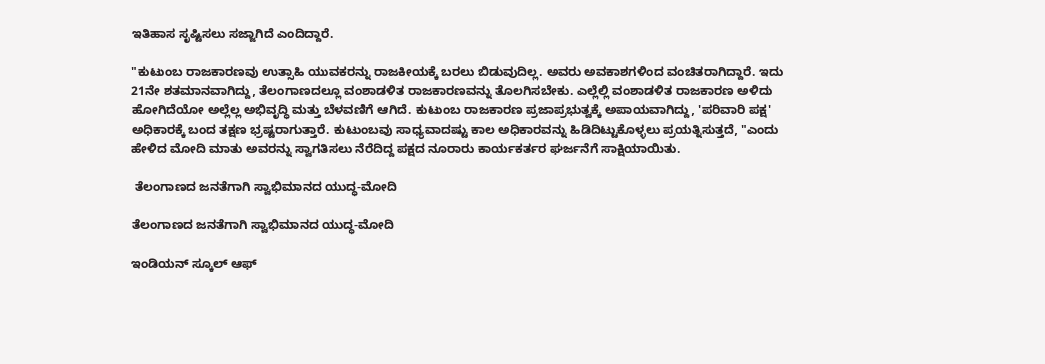ಇತಿಹಾಸ ಸೃಷ್ಟಿಸಲು ಸಜ್ಜಾಗಿದೆ ಎಂದಿದ್ದಾರೆ.

"ಕುಟುಂಬ ರಾಜಕಾರಣವು ಉತ್ಸಾಹಿ ಯುವಕರನ್ನು ರಾಜಕೀಯಕ್ಕೆ ಬರಲು ಬಿಡುವುದಿಲ್ಲ. ಅವರು ಅವಕಾಶಗಳಿಂದ ವಂಚಿತರಾಗಿದ್ದಾರೆ. ಇದು 21ನೇ ಶತಮಾನವಾಗಿದ್ದು, ತೆಲಂಗಾಣದಲ್ಲೂ ವಂಶಾಡಳಿತ ರಾಜಕಾರಣವನ್ನು ತೊಲಗಿಸಬೇಕು. ಎಲ್ಲೆಲ್ಲಿ ವಂಶಾಡಳಿತ ರಾಜಕಾರಣ ಅಳಿದು ಹೋಗಿದೆಯೋ ಅಲ್ಲೆಲ್ಲ ಅಭಿವೃದ್ಧಿ ಮತ್ತು ಬೆಳವಣಿಗೆ ಆಗಿದೆ. ಕುಟುಂಬ ರಾಜಕಾರಣ ಪ್ರಜಾಪ್ರಭುತ್ವಕ್ಕೆ ಅಪಾಯವಾಗಿದ್ದು, 'ಪರಿವಾರಿ ಪಕ್ಷ' ಅಧಿಕಾರಕ್ಕೆ ಬಂದ ತಕ್ಷಣ ಭ್ರಷ್ಟರಾಗುತ್ತಾರೆ. ಕುಟುಂಬವು ಸಾಧ್ಯವಾದಷ್ಟು ಕಾಲ ಅಧಿಕಾರವನ್ನು ಹಿಡಿದಿಟ್ಟುಕೊಳ್ಳಲು ಪ್ರಯತ್ನಿಸುತ್ತದೆ, "ಎಂದು ಹೇಳಿದ ಮೋದಿ ಮಾತು ಅವರನ್ನು ಸ್ವಾಗತಿಸಲು ನೆರೆದಿದ್ದ ಪಕ್ಷದ ನೂರಾರು ಕಾರ್ಯಕರ್ತರ ಘರ್ಜನೆಗೆ ಸಾಕ್ಷಿಯಾಯಿತು.

 ತೆಲಂಗಾಣದ ಜನತೆಗಾಗಿ ಸ್ವಾಭಿಮಾನದ ಯುದ್ಧ-ಮೋದಿ

ತೆಲಂಗಾಣದ ಜನತೆಗಾಗಿ ಸ್ವಾಭಿಮಾನದ ಯುದ್ಧ-ಮೋದಿ

ಇಂಡಿಯನ್ ಸ್ಕೂಲ್ ಆಫ್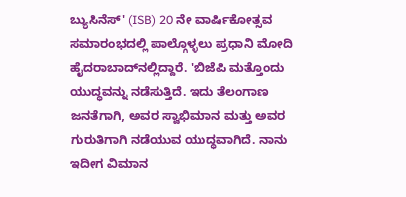ಬ್ಯುಸಿನೆಸ್' (ISB) 20 ನೇ ವಾರ್ಷಿಕೋತ್ಸವ ಸಮಾರಂಭದಲ್ಲಿ ಪಾಲ್ಗೊಳ್ಳಲು ಪ್ರಧಾನಿ ಮೋದಿ ಹೈದರಾಬಾದ್‌ನಲ್ಲಿದ್ದಾರೆ. 'ಬಿಜೆಪಿ ಮತ್ತೊಂದು ಯುದ್ಧವನ್ನು ನಡೆಸುತ್ತಿದೆ. ಇದು ತೆಲಂಗಾಣ ಜನತೆಗಾಗಿ, ಅವರ ಸ್ವಾಭಿಮಾನ ಮತ್ತು ಅವರ ಗುರುತಿಗಾಗಿ ನಡೆಯುವ ಯುದ್ಧವಾಗಿದೆ. ನಾನು ಇದೀಗ ವಿಮಾನ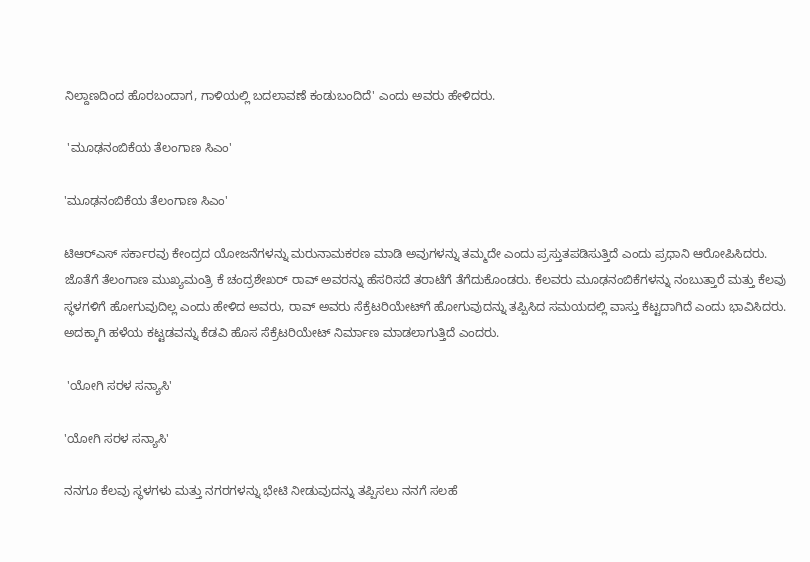ನಿಲ್ದಾಣದಿಂದ ಹೊರಬಂದಾಗ, ಗಾಳಿಯಲ್ಲಿ ಬದಲಾವಣೆ ಕಂಡುಬಂದಿದೆ' ಎಂದು ಅವರು ಹೇಳಿದರು.

 'ಮೂಢನಂಬಿಕೆಯ ತೆಲಂಗಾಣ ಸಿಎಂ'

'ಮೂಢನಂಬಿಕೆಯ ತೆಲಂಗಾಣ ಸಿಎಂ'

ಟಿಆರ್‌ಎಸ್ ಸರ್ಕಾರವು ಕೇಂದ್ರದ ಯೋಜನೆಗಳನ್ನು ಮರುನಾಮಕರಣ ಮಾಡಿ ಅವುಗಳನ್ನು ತಮ್ಮದೇ ಎಂದು ಪ್ರಸ್ತುತಪಡಿಸುತ್ತಿದೆ ಎಂದು ಪ್ರಧಾನಿ ಆರೋಪಿಸಿದರು. ಜೊತೆಗೆ ತೆಲಂಗಾಣ ಮುಖ್ಯಮಂತ್ರಿ ಕೆ ಚಂದ್ರಶೇಖರ್ ರಾವ್ ಅವರನ್ನು ಹೆಸರಿಸದೆ ತರಾಟೆಗೆ ತೆಗೆದುಕೊಂಡರು. ಕೆಲವರು ಮೂಢನಂಬಿಕೆಗಳನ್ನು ನಂಬುತ್ತಾರೆ ಮತ್ತು ಕೆಲವು ಸ್ಥಳಗಳಿಗೆ ಹೋಗುವುದಿಲ್ಲ ಎಂದು ಹೇಳಿದ ಅವರು, ರಾವ್ ಅವರು ಸೆಕ್ರೆಟರಿಯೇಟ್‌ಗೆ ಹೋಗುವುದನ್ನು ತಪ್ಪಿಸಿದ ಸಮಯದಲ್ಲಿ ವಾಸ್ತು ಕೆಟ್ಟದಾಗಿದೆ ಎಂದು ಭಾವಿಸಿದರು. ಅದಕ್ಕಾಗಿ ಹಳೆಯ ಕಟ್ಟಡವನ್ನು ಕೆಡವಿ ಹೊಸ ಸೆಕ್ರೆಟರಿಯೇಟ್ ನಿರ್ಮಾಣ ಮಾಡಲಾಗುತ್ತಿದೆ ಎಂದರು.

 'ಯೋಗಿ ಸರಳ ಸನ್ಯಾಸಿ'

'ಯೋಗಿ ಸರಳ ಸನ್ಯಾಸಿ'

ನನಗೂ ಕೆಲವು ಸ್ಥಳಗಳು ಮತ್ತು ನಗರಗಳನ್ನು ಭೇಟಿ ನೀಡುವುದನ್ನು ತಪ್ಪಿಸಲು ನನಗೆ ಸಲಹೆ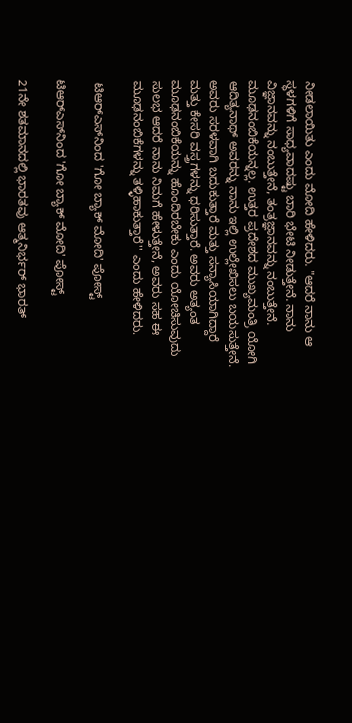ನೀಡಲಾಯಿತು ಎಂದು ಮೋದಿ ಹೇಳಿದರು. "ಆದರೆ ನಾನು ಆ ಸ್ಥಳಗಳಿಗೆ ಸಾಧ್ಯವಾದಷ್ಟು ಬಾರಿ ಭೇಟಿ ನೀಡುತ್ತೇನೆ. ನಾನು ವಿಜ್ಞಾನವನ್ನು ನಂಬುತ್ತೇನೆ, ತಂತ್ರಜ್ಞಾನವನ್ನು ನಂಬುತ್ತೇನೆ. ಮೂಢನಂಬಿಕೆಯನ್ನಲ್ಲ. ಉತ್ತರ ಪ್ರದೇಶದ ಮುಖ್ಯಮಂತ್ರಿ ಯೋಗಿ ಆದಿತ್ಯನಾಥ್ ಅವರನ್ನು ನಾನು ಇಲ್ಲಿ ಉಲ್ಲೇಖಿಸಲು ಬಯಸುತ್ತೇನೆ. ಅವರು ಸರಳವಾಗಿ ಬದುಕುತ್ತಾರೆ ಮತ್ತು ಸನ್ಯಾಸಿಯಾಗಿದ್ದಾರೆ ಮತ್ತು ಕೇಸರಿ ವಸ್ತ್ರಗಳನ್ನು ಧರಿಸುತ್ತಾರೆ. ಅವರು ಅತ್ಯಂತ ಮೂಢನಂಬಿಕೆಯನ್ನು ಹೊಂದಿರಬೇಕು ಎಂದು ಯೋಚಿಸುವುದು ಸುಲಭ ಆದರೆ ನಾನು ನಿಮಗೆ ಹೇಳುತ್ತೇನೆ, ಅವರು ಸಹ ಈ ಮೂಢನಂಬಿಕೆಗಳನ್ನು ತಳ್ಳಿಹಾಕುತ್ತಾರೆ'' ಎಂದು ಹೇಳಿದರು.

 ಟಿಆರ್‌ಎಸ್‌ನಿಂದ 'ಗೋ ಬ್ಯಾಕ್ ಮೋದಿ' ಪೋಸ್ಟ್

ಟಿಆರ್‌ಎಸ್‌ನಿಂದ 'ಗೋ ಬ್ಯಾಕ್ ಮೋದಿ' ಪೋಸ್ಟ್

21ನೇ ಶತಮಾನದಲ್ಲಿ ಭಾರತವು ಆತ್ಮನಿರ್ಭರ್ ಭಾರತ್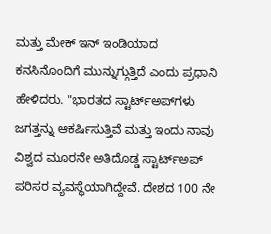ಮತ್ತು ಮೇಕ್ ಇನ್ ಇಂಡಿಯಾದ ಕನಸಿನೊಂದಿಗೆ ಮುನ್ನುಗ್ಗುತ್ತಿದೆ ಎಂದು ಪ್ರಧಾನಿ ಹೇಳಿದರು. "ಭಾರತದ ಸ್ಟಾರ್ಟ್‌ಅಪ್‌ಗಳು ಜಗತ್ತನ್ನು ಆಕರ್ಷಿಸುತ್ತಿವೆ ಮತ್ತು ಇಂದು ನಾವು ವಿಶ್ವದ ಮೂರನೇ ಅತಿದೊಡ್ಡ ಸ್ಟಾರ್ಟ್‌ಅಪ್ ಪರಿಸರ ವ್ಯವಸ್ಥೆಯಾಗಿದ್ದೇವೆ. ದೇಶದ 100 ನೇ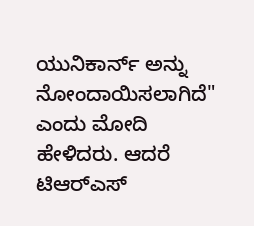ಯುನಿಕಾರ್ನ್ ಅನ್ನು ನೋಂದಾಯಿಸಲಾಗಿದೆ" ಎಂದು ಮೋದಿ ಹೇಳಿದರು. ಆದರೆ ಟಿಆರ್‌ಎಸ್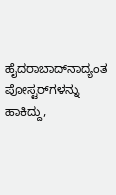ಹೈದರಾಬಾದ್‌ನಾದ್ಯಂತ ಪೋಸ್ಟರ್‌ಗಳನ್ನು ಹಾಕಿದ್ದು,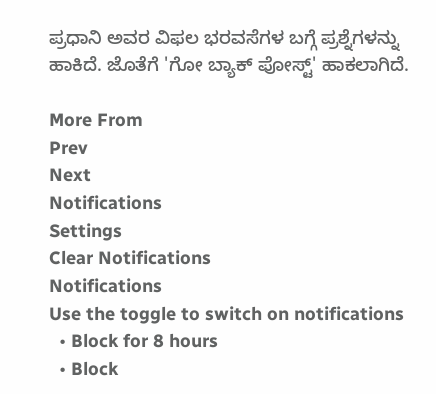ಪ್ರಧಾನಿ ಅವರ ವಿಫಲ ಭರವಸೆಗಳ ಬಗ್ಗೆ ಪ್ರಶ್ನೆಗಳನ್ನು ಹಾಕಿದೆ. ಜೊತೆಗೆ 'ಗೋ ಬ್ಯಾಕ್ ಪೋಸ್ಟ್' ಹಾಕಲಾಗಿದೆ.

More From
Prev
Next
Notifications
Settings
Clear Notifications
Notifications
Use the toggle to switch on notifications
  • Block for 8 hours
  • Block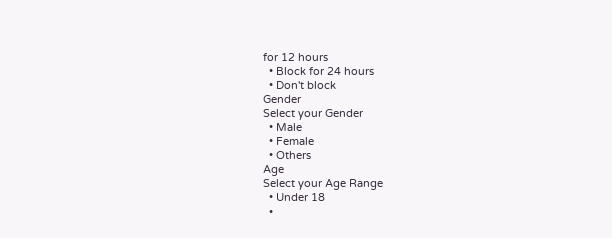for 12 hours
  • Block for 24 hours
  • Don't block
Gender
Select your Gender
  • Male
  • Female
  • Others
Age
Select your Age Range
  • Under 18
  •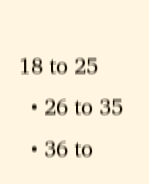18 to 25
  • 26 to 35
  • 36 to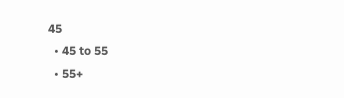45
  • 45 to 55
  • 55+